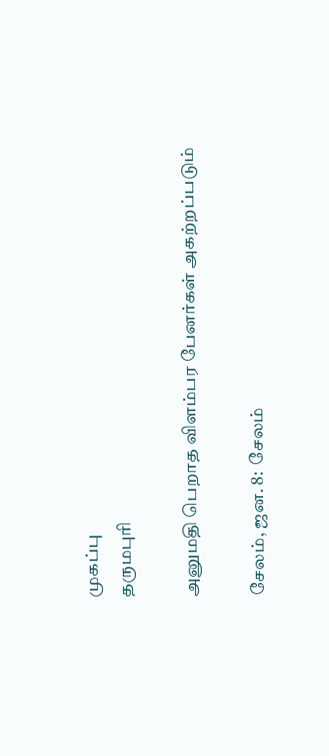முகப்பு
தருமபுரி

அனுமதி பெறாத விளம்பர பேனர்கள் அகற்றப்படும்

சேலம், ஜன. 8:  சேலம்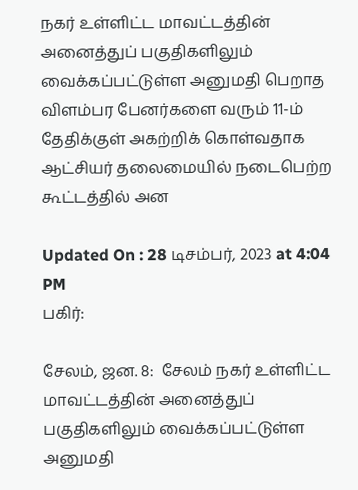நகர் உள்ளிட்ட மாவட்டத்தின் அனைத்துப் பகுதிகளிலும் வைக்கப்பட்டுள்ள அனுமதி பெறாத விளம்பர பேனர்களை வரும் 11-ம் தேதிக்குள் அகற்றிக் கொள்வதாக ஆட்சியர் தலைமையில் நடைபெற்ற கூட்டத்தில் அன

Updated On : 28 டிசம்பர், 2023 at 4:04 PM
பகிர்:

சேலம், ஜன. 8:  சேலம் நகர் உள்ளிட்ட மாவட்டத்தின் அனைத்துப் பகுதிகளிலும் வைக்கப்பட்டுள்ள அனுமதி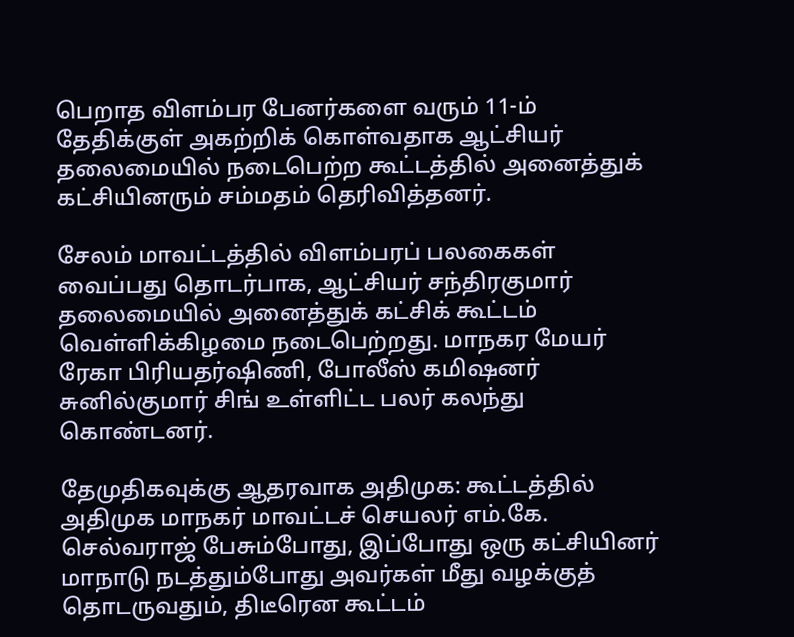பெறாத விளம்பர பேனர்களை வரும் 11-ம் தேதிக்குள் அகற்றிக் கொள்வதாக ஆட்சியர் தலைமையில் நடைபெற்ற கூட்டத்தில் அனைத்துக் கட்சியினரும் சம்மதம் தெரிவித்தனர்.

சேலம் மாவட்டத்தில் விளம்பரப் பலகைகள் வைப்பது தொடர்பாக, ஆட்சியர் சந்திரகுமார் தலைமையில் அனைத்துக் கட்சிக் கூட்டம் வெள்ளிக்கிழமை நடைபெற்றது. மாநகர மேயர் ரேகா பிரியதர்ஷிணி, போலீஸ் கமிஷனர் சுனில்குமார் சிங் உள்ளிட்ட பலர் கலந்து கொண்டனர்.

தேமுதிகவுக்கு ஆதரவாக அதிமுக: கூட்டத்தில் அதிமுக மாநகர் மாவட்டச் செயலர் எம்.கே. செல்வராஜ் பேசும்போது, இப்போது ஒரு கட்சியினர் மாநாடு நடத்தும்போது அவர்கள் மீது வழக்குத் தொடருவதும், திடீரென கூட்டம்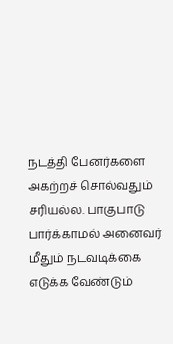நடத்தி பேனர்களை அகற்றச் சொல்வதும் சரியல்ல. பாகுபாடு பார்க்காமல் அனைவர் மீதும் நடவடிக்கை எடுக்க வேண்டும்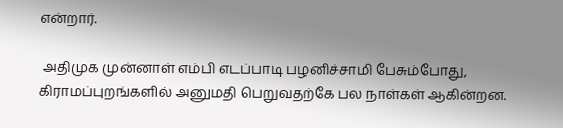என்றார்.

 அதிமுக முன்னாள் எம்பி எடப்பாடி பழனிச்சாமி பேசும்போது, கிராமப்புறங்களில் அனுமதி பெறுவதற்கே பல நாள்கள் ஆகின்றன.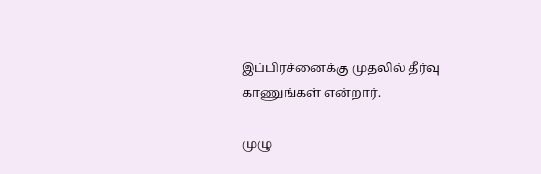இப்பிரச்னைக்கு முதலில் தீர்வு காணுங்கள் என்றார்.

முழு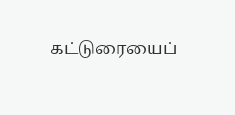கட்டுரையைப்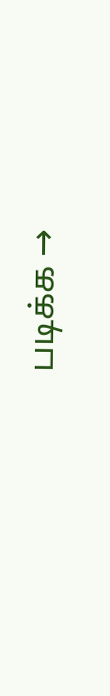படிக்க →